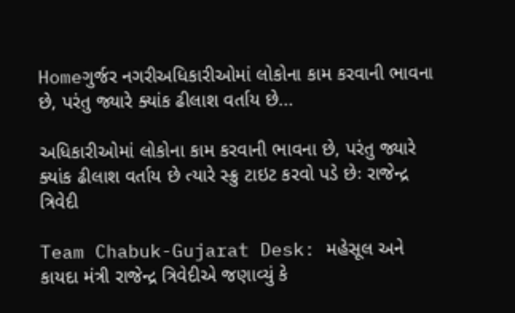Homeગુર્જર નગરીઅધિકારીઓમાં લોકોના કામ કરવાની ભાવના છે, પરંતુ જ્યારે ક્યાંક ઢીલાશ વર્તાય છે...

અધિકારીઓમાં લોકોના કામ કરવાની ભાવના છે, પરંતુ જ્યારે ક્યાંક ઢીલાશ વર્તાય છે ત્યારે સ્ક્રુ ટાઇટ કરવો પડે છેઃ રાજેન્દ્ર ત્રિવેદી

Team Chabuk-Gujarat Desk: મહેસૂલ અને કાયદા મંત્રી રાજેન્દ્ર ત્રિવેદીએ જણાવ્યું કે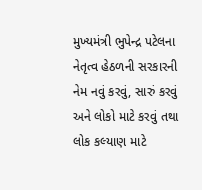મુખ્યમંત્રી ભુપેન્દ્ર પટેલના નેતૃત્વ હેઠળની સરકારની નેમ નવું કરવું, સારું કરવું અને લોકો માટે કરવું તથા લોક કલ્યાણ માટે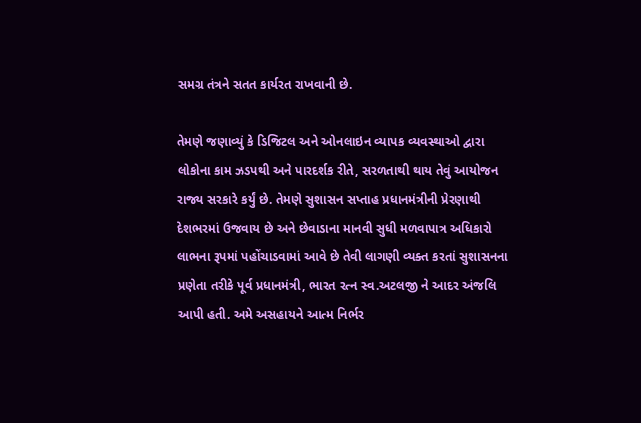સમગ્ર તંત્રને સતત કાર્યરત રાખવાની છે.

તેમણે જણાવ્યું કે ડિજિટલ અને ઓનલાઇન વ્યાપક વ્યવસ્થાઓ દ્વારા લોકોના કામ ઝડપથી અને પારદર્શક રીતે, સરળતાથી થાય તેવું આયોજન રાજ્ય સરકારે કર્યું છે. તેમણે સુશાસન સપ્તાહ પ્રધાનમંત્રીની પ્રેરણાથી દેશભરમાં ઉજવાય છે અને છેવાડાના માનવી સુધી મળવાપાત્ર અધિકારો લાભના રૂપમાં પહોંચાડવામાં આવે છે તેવી લાગણી વ્યક્ત કરતાં સુશાસનના પ્રણેતા તરીકે પૂર્વ પ્રધાનમંત્રી, ભારત રત્ન સ્વ.અટલજી ને આદર અંજલિ આપી હતી. અમે અસહાયને આત્મ નિર્ભર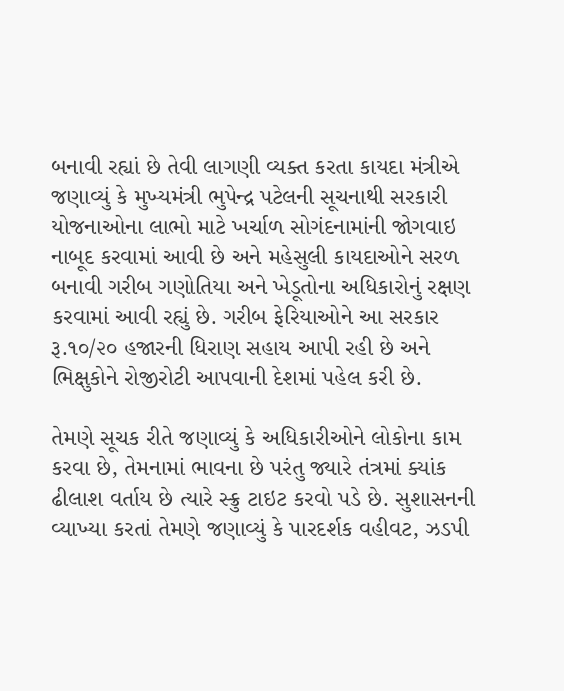બનાવી રહ્યાં છે તેવી લાગણી વ્યક્ત કરતા કાયદા મંત્રીએ જણાવ્યું કે મુખ્યમંત્રી ભુપેન્દ્ર પટેલની સૂચનાથી સરકારી યોજનાઓના લાભો માટે ખર્ચાળ સોગંદનામાંની જોગવાઇ નાબૂદ કરવામાં આવી છે અને મહેસુલી કાયદાઓને સરળ બનાવી ગરીબ ગણોતિયા અને ખેડૂતોના અધિકારોનું રક્ષણ કરવામાં આવી રહ્યું છે. ગરીબ ફેરિયાઓને આ સરકાર રૂ.૧૦/૨૦ હજારની ધિરાણ સહાય આપી રહી છે અને ભિક્ષુકોને રોજીરોટી આપવાની દેશમાં પહેલ કરી છે.

તેમણે સૂચક રીતે જણાવ્યું કે અધિકારીઓને લોકોના કામ કરવા છે, તેમનામાં ભાવના છે પરંતુ જ્યારે તંત્રમાં ક્યાંક ઢીલાશ વર્તાય છે ત્યારે સ્ક્રુ ટાઇટ કરવો પડે છે. સુશાસનની વ્યાખ્યા કરતાં તેમણે જણાવ્યું કે પારદર્શક વહીવટ, ઝડપી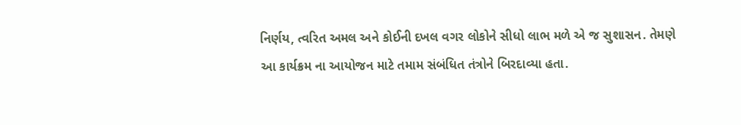નિર્ણય, ત્વરિત અમલ અને કોઈની દખલ વગર લોકોને સીધો લાભ મળે એ જ સુશાસન. તેમણે આ કાર્યક્રમ ના આયોજન માટે તમામ સંબંધિત તંત્રોને બિરદાવ્યા હતા.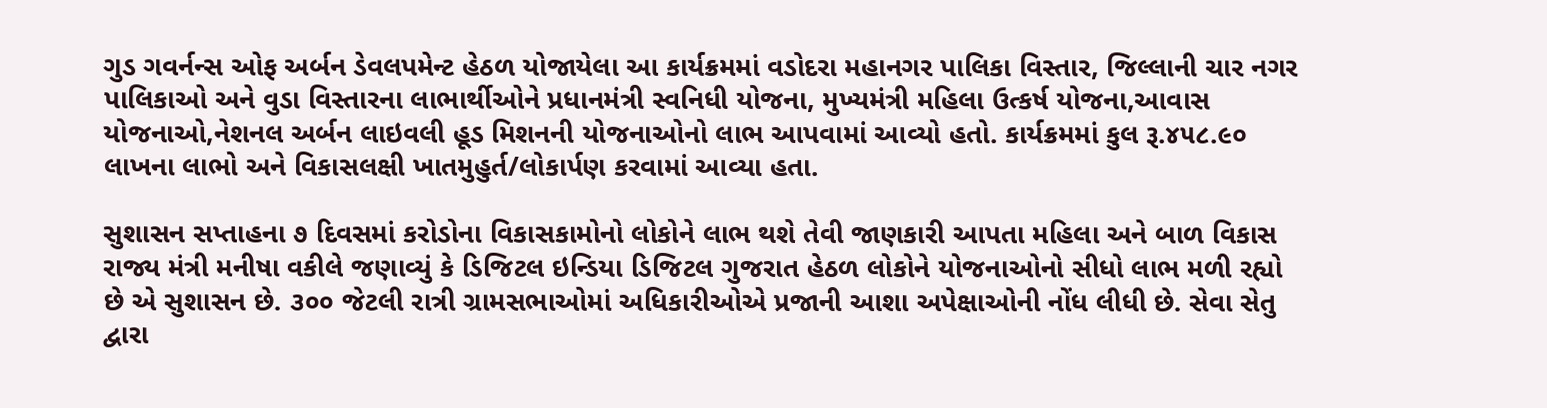ગુડ ગવર્નન્સ ઓફ અર્બન ડેવલપમેન્ટ હેઠળ યોજાયેલા આ કાર્યક્રમમાં વડોદરા મહાનગર પાલિકા વિસ્તાર, જિલ્લાની ચાર નગર પાલિકાઓ અને વુડા વિસ્તારના લાભાર્થીઓને પ્રધાનમંત્રી સ્વનિધી યોજના, મુખ્યમંત્રી મહિલા ઉત્કર્ષ યોજના,આવાસ યોજનાઓ,નેશનલ અર્બન લાઇવલી હૂડ મિશનની યોજનાઓનો લાભ આપવામાં આવ્યો હતો. કાર્યક્રમમાં કુલ રૂ.૪૫૮.૯૦ લાખના લાભો અને વિકાસલક્ષી ખાતમુહુર્ત/લોકાર્પણ કરવામાં આવ્યા હતા.

સુશાસન સપ્તાહના ૭ દિવસમાં કરોડોના વિકાસકામોનો લોકોને લાભ થશે તેવી જાણકારી આપતા મહિલા અને બાળ વિકાસ રાજ્ય મંત્રી મનીષા વકીલે જણાવ્યું કે ડિજિટલ ઇન્ડિયા ડિજિટલ ગુજરાત હેઠળ લોકોને યોજનાઓનો સીધો લાભ મળી રહ્યો છે એ સુશાસન છે. ૩૦૦ જેટલી રાત્રી ગ્રામસભાઓમાં અધિકારીઓએ પ્રજાની આશા અપેક્ષાઓની નોંધ લીધી છે. સેવા સેતુ દ્વારા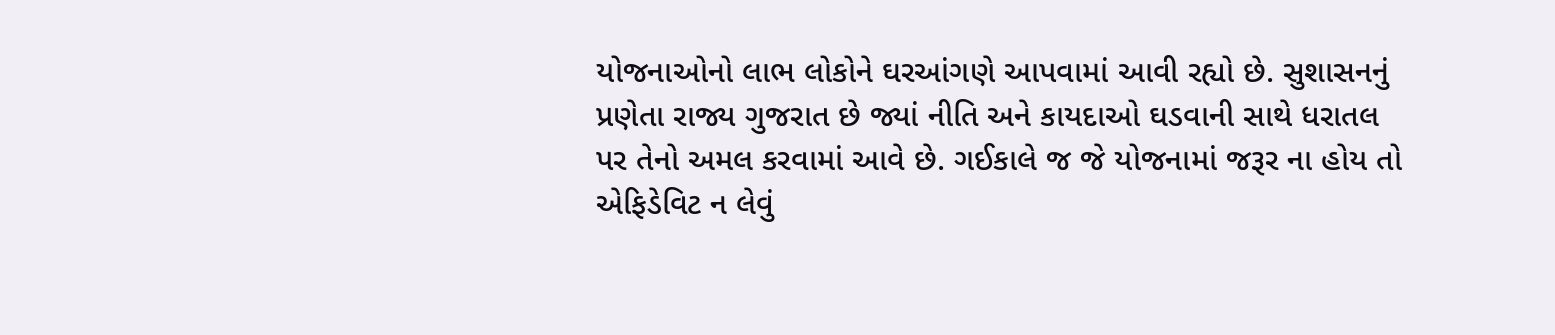યોજનાઓનો લાભ લોકોને ઘરઆંગણે આપવામાં આવી રહ્યો છે. સુશાસનનું પ્રણેતા રાજ્ય ગુજરાત છે જ્યાં નીતિ અને કાયદાઓ ઘડવાની સાથે ધરાતલ પર તેનો અમલ કરવામાં આવે છે. ગઈકાલે જ જે યોજનામાં જરૂર ના હોય તો એફિડેવિટ ન લેવું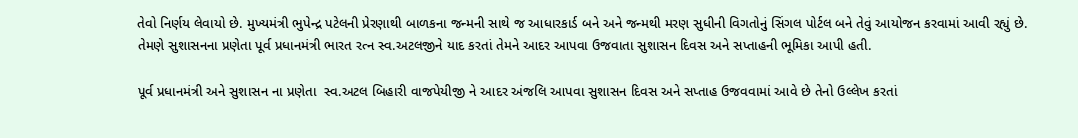તેવો નિર્ણય લેવાયો છે. મુખ્યમંત્રી ભુપેન્દ્ર પટેલની પ્રેરણાથી બાળકના જન્મની સાથે જ આધારકાર્ડ બને અને જન્મથી મરણ સુધીની વિગતોનું સિંગલ પોર્ટલ બને તેવું આયોજન કરવામાં આવી રહ્યું છે. તેમણે સુશાસનના પ્રણેતા પૂર્વ પ્રધાનમંત્રી ભારત રત્ન સ્વ.અટલજીને યાદ કરતાં તેમને આદર આપવા ઉજવાતા સુશાસન દિવસ અને સપ્તાહની ભૂમિકા આપી હતી.

પૂર્વ પ્રધાનમંત્રી અને સુશાસન ના પ્રણેતા  સ્વ.અટલ બિહારી વાજપેયીજી ને આદર અંજલિ આપવા સુશાસન દિવસ અને સપ્તાહ ઉજવવામાં આવે છે તેનો ઉલ્લેખ કરતાં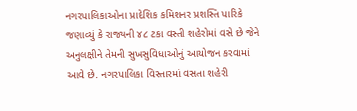નગરપાલિકાઓના પ્રાદેશિક કમિશનર પ્રશસ્તિ પારિકે જણાવ્યું કે રાજ્યની ૪૮ ટકા વસ્તી શહેરોમાં વસે છે જેને અનુલક્ષીને તેમની સુખસુવિધાઓનું આયોજન કરવામાં આવે છે. નગરપાલિકા વિસ્તારમાં વસતા શહેરી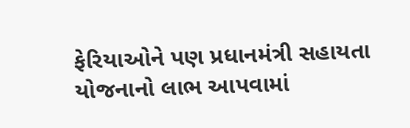ફેરિયાઓને પણ પ્રધાનમંત્રી સહાયતા યોજનાનો લાભ આપવામાં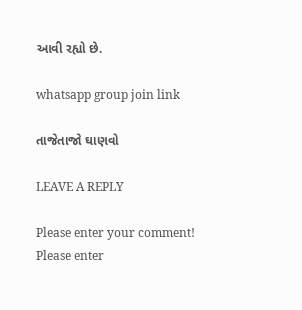આવી રહ્યો છે.

whatsapp group join link

તાજેતાજો ઘાણવો

LEAVE A REPLY

Please enter your comment!
Please enter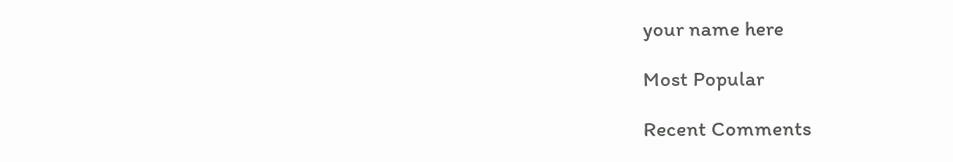your name here

Most Popular

Recent Comments